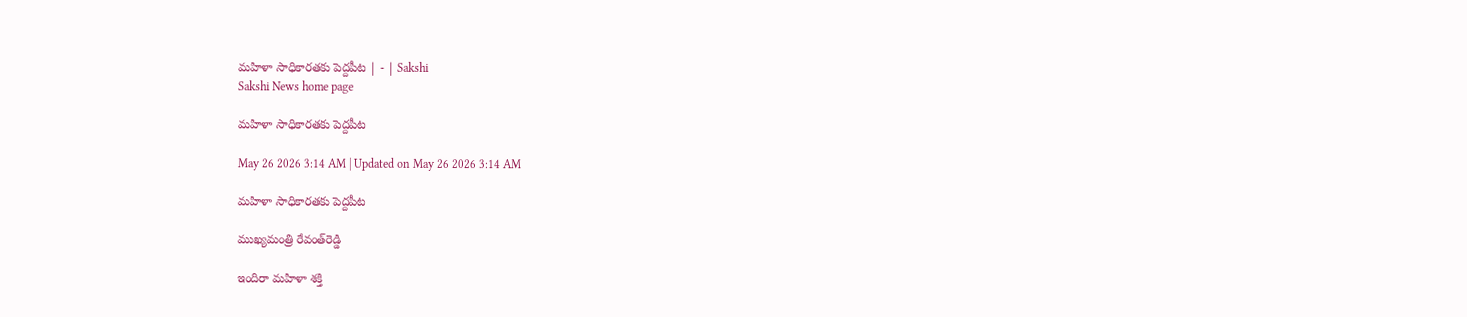మహిళా సాధికారతకు పెద్దపీట | - | Sakshi
Sakshi News home page

మహిళా సాధికారతకు పెద్దపీట

May 26 2026 3:14 AM | Updated on May 26 2026 3:14 AM

మహిళా సాధికారతకు పెద్దపీట

ముఖ్యమంత్రి రేవంత్‌రెడ్డి

ఇందిరా మహిళా శక్తి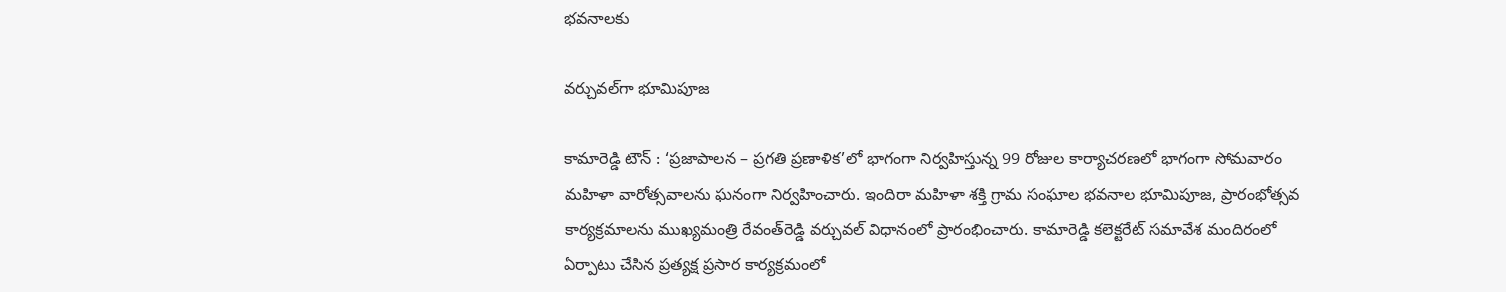భవనాలకు

వర్చువల్‌గా భూమిపూజ

కామారెడ్డి టౌన్‌ : ‘ప్రజాపాలన – ప్రగతి ప్రణాళిక’లో భాగంగా నిర్వహిస్తున్న 99 రోజుల కార్యాచరణలో భాగంగా సోమవారం మహిళా వారోత్సవాలను ఘనంగా నిర్వహించారు. ఇందిరా మహిళా శక్తి గ్రామ సంఘాల భవనాల భూమిపూజ, ప్రారంభోత్సవ కార్యక్రమాలను ముఖ్యమంత్రి రేవంత్‌రెడ్డి వర్చువల్‌ విధానంలో ప్రారంభించారు. కామారెడ్డి కలెక్టరేట్‌ సమావేశ మందిరంలో ఏర్పాటు చేసిన ప్రత్యక్ష ప్రసార కార్యక్రమంలో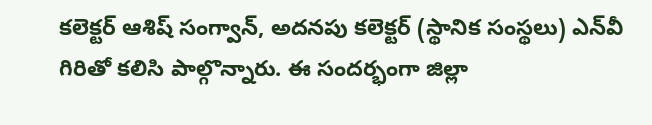కలెక్టర్‌ ఆశిష్‌ సంగ్వాన్‌, అదనపు కలెక్టర్‌ (స్థానిక సంస్థలు) ఎన్‌వీ గిరితో కలిసి పాల్గొన్నారు. ఈ సందర్భంగా జిల్లా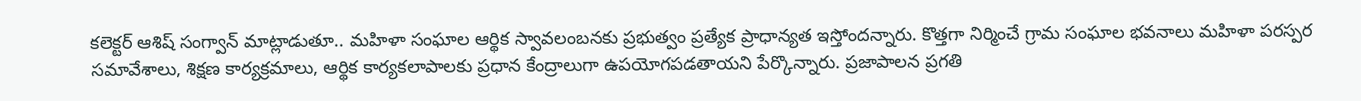కలెక్టర్‌ ఆశిష్‌ సంగ్వాన్‌ మాట్లాడుతూ.. మహిళా సంఘాల ఆర్థిక స్వావలంబనకు ప్రభుత్వం ప్రత్యేక ప్రాధాన్యత ఇస్తోందన్నారు. కొత్తగా నిర్మించే గ్రామ సంఘాల భవనాలు మహిళా పరస్పర సమావేశాలు, శిక్షణ కార్యక్రమాలు, ఆర్థిక కార్యకలాపాలకు ప్రధాన కేంద్రాలుగా ఉపయోగపడతాయని పేర్కొన్నారు. ప్రజాపాలన ప్రగతి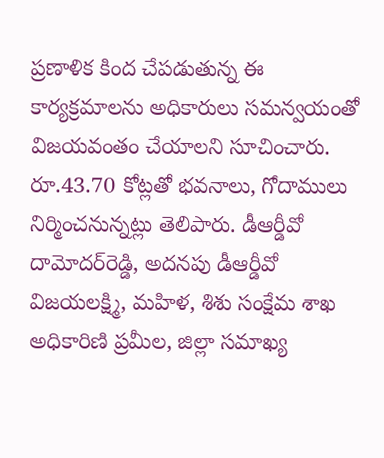ప్రణాళిక కింద చేపడుతున్న ఈ కార్యక్రమాలను అధికారులు సమన్వయంతో విజయవంతం చేయాలని సూచించారు. రూ.43.70 కోట్లతో భవనాలు, గోదాములు నిర్మించనున్నట్లు తెలిపారు. డీఆర్డీవో దామోదర్‌రెడ్డి, అదనపు డీఆర్డీవో విజయలక్ష్మి, మహిళ, శిశు సంక్షేమ శాఖ అధికారిణి ప్రమీల, జిల్లా సమాఖ్య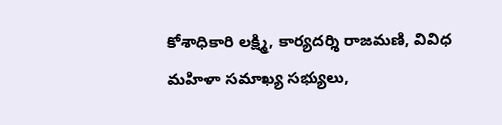కోశాధికారి లక్ష్మి, కార్యదర్శి రాజమణి, వివిధ మహిళా సమాఖ్య సభ్యులు,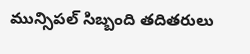మున్సిపల్‌ సిబ్బంది తదితరులు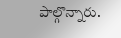పాల్గొన్నారు.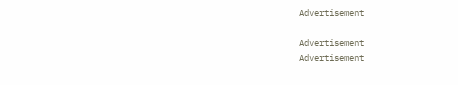Advertisement

Advertisement
Advertisement